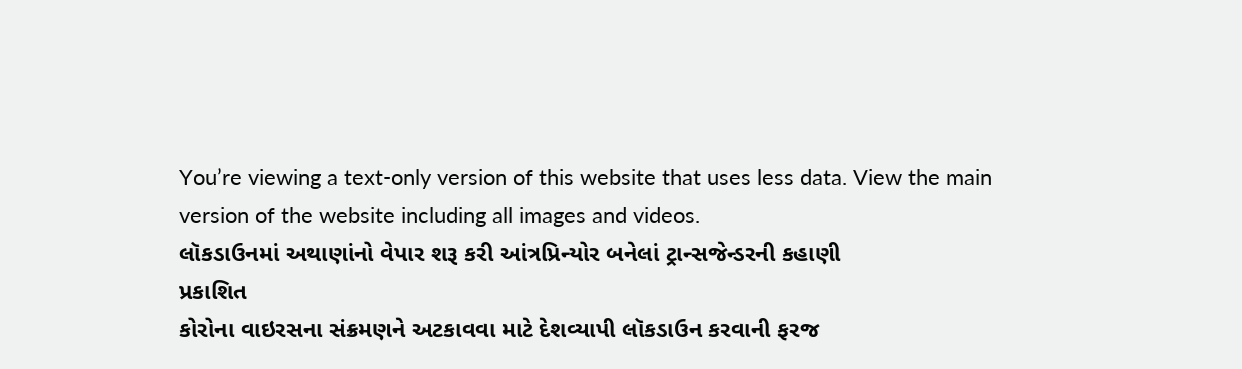You’re viewing a text-only version of this website that uses less data. View the main version of the website including all images and videos.
લૉકડાઉનમાં અથાણાંનો વેપાર શરૂ કરી આંત્રપ્રિન્યોર બનેલાં ટ્રાન્સજેન્ડરની કહાણી
પ્રકાશિત
કોરોના વાઇરસના સંક્રમણને અટકાવવા માટે દેશવ્યાપી લૉકડાઉન કરવાની ફરજ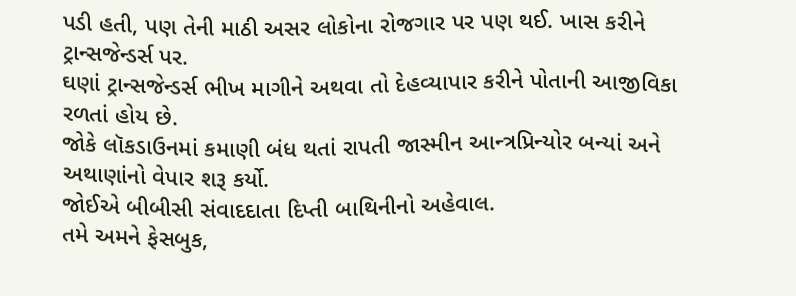પડી હતી, પણ તેની માઠી અસર લોકોના રોજગાર પર પણ થઈ. ખાસ કરીને ટ્રાન્સજેન્ડર્સ પર.
ઘણાં ટ્રાન્સજેન્ડર્સ ભીખ માગીને અથવા તો દેહવ્યાપાર કરીને પોતાની આજીવિકા રળતાં હોય છે.
જોકે લૉકડાઉનમાં કમાણી બંધ થતાં રાપતી જાસ્મીન આન્ત્રપ્રિન્યોર બન્યાં અને અથાણાંનો વેપાર શરૂ કર્યો.
જોઈએ બીબીસી સંવાદદાતા દિપ્તી બાથિનીનો અહેવાલ.
તમે અમને ફેસબુક,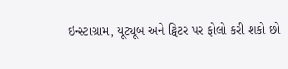ઇન્સ્ટાગ્રામ, યૂટ્યૂબ અને ટ્વિટર પર ફોલો કરી શકો છો